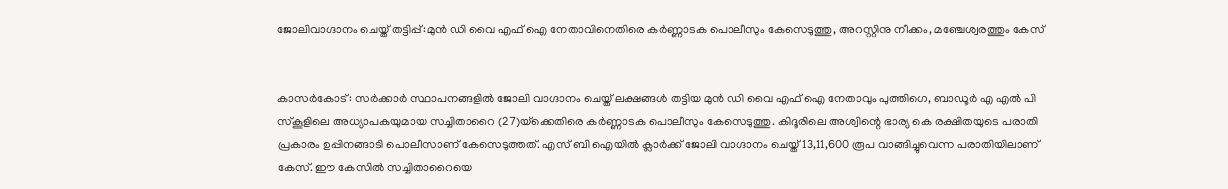ജോലിവാഗ്ദാനം ചെയ്ത് തട്ടിപ്പ്:മുന്‍ ഡി വൈ എഫ് ഐ നേതാവിനെതിരെ കര്‍ണ്ണാടക പൊലീസും കേസെടുത്തു, അറസ്റ്റിനു നീക്കം, മഞ്ചേശ്വരത്തും കേസ്


കാസര്‍കോട്: സര്‍ക്കാര്‍ സ്ഥാപനങ്ങളില്‍ ജോലി വാഗ്ദാനം ചെയ്ത് ലക്ഷങ്ങള്‍ തട്ടിയ മുന്‍ ഡി വൈ എഫ് ഐ നേതാവും പുത്തിഗെ, ബാഡൂര്‍ എ എല്‍ പി സ്‌കൂളിലെ അധ്യാപകയുമായ സച്ചിതാറൈ (27)യ്‌ക്കെതിരെ കര്‍ണ്ണാടക പൊലീസും കേസെടുത്തു. കിദൂരിലെ അശ്വിന്റെ ഭാര്യ കെ രക്ഷിതയുടെ പരാതി പ്രകാരം ഉപ്പിനങ്ങാടി പൊലീസാണ് കേസെടുത്തത്. എസ് ബി ഐയില്‍ ക്ലാര്‍ക്ക് ജോലി വാഗ്ദാനം ചെയ്ത് 13,11,600 രൂപ വാങ്ങിച്ചുവെന്ന പരാതിയിലാണ് കേസ്. ഈ കേസില്‍ സച്ചിതാറൈയെ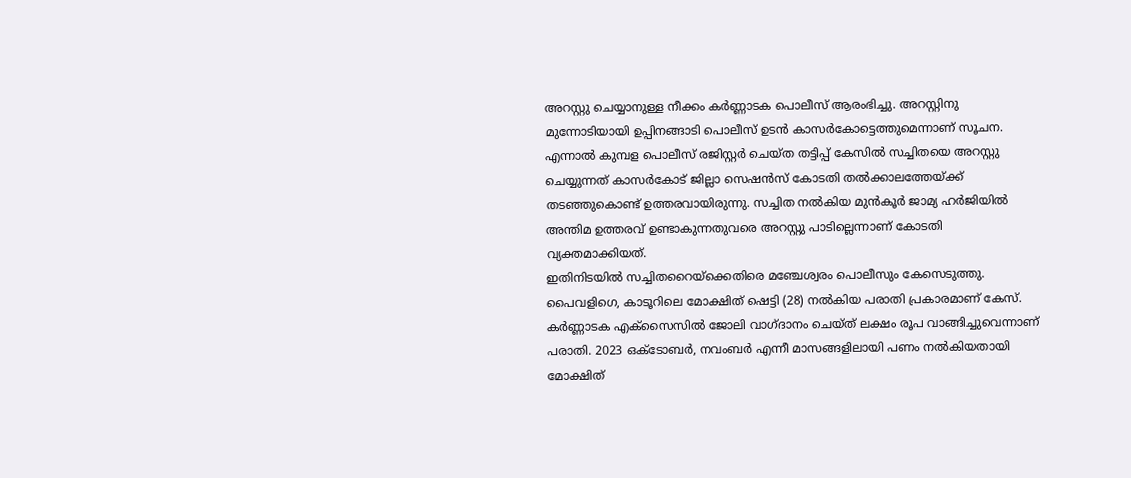അറസ്റ്റു ചെയ്യാനുള്ള നീക്കം കര്‍ണ്ണാടക പൊലീസ് ആരംഭിച്ചു. അറസ്റ്റിനു മുന്നോടിയായി ഉപ്പിനങ്ങാടി പൊലീസ് ഉടന്‍ കാസര്‍കോട്ടെത്തുമെന്നാണ് സൂചന. എന്നാല്‍ കുമ്പള പൊലീസ് രജിസ്റ്റര്‍ ചെയ്ത തട്ടിപ്പ് കേസില്‍ സച്ചിതയെ അറസ്റ്റു ചെയ്യുന്നത് കാസര്‍കോട് ജില്ലാ സെഷന്‍സ് കോടതി തല്‍ക്കാലത്തേയ്ക്ക് തടഞ്ഞുകൊണ്ട് ഉത്തരവായിരുന്നു. സച്ചിത നല്‍കിയ മുന്‍കൂര്‍ ജാമ്യ ഹര്‍ജിയില്‍ അന്തിമ ഉത്തരവ് ഉണ്ടാകുന്നതുവരെ അറസ്റ്റു പാടില്ലെന്നാണ് കോടതി വ്യക്തമാക്കിയത്.
ഇതിനിടയില്‍ സച്ചിതറൈയ്‌ക്കെതിരെ മഞ്ചേശ്വരം പൊലീസും കേസെടുത്തു.
പൈവളിഗെ, കാടൂറിലെ മോക്ഷിത് ഷെട്ടി (28) നല്‍കിയ പരാതി പ്രകാരമാണ് കേസ്. കര്‍ണ്ണാടക എക്‌സൈസില്‍ ജോലി വാഗ്ദാനം ചെയ്ത് ലക്ഷം രൂപ വാങ്ങിച്ചുവെന്നാണ് പരാതി. 2023 ഒക്ടോബര്‍, നവംബര്‍ എന്നീ മാസങ്ങളിലായി പണം നല്‍കിയതായി മോക്ഷിത്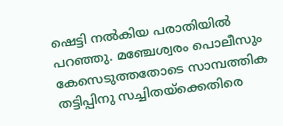ഷെട്ടി നല്‍കിയ പരാതിയില്‍ പറഞ്ഞു. മഞ്ചേശ്വരം പൊലീസും കേസെടുത്തതോടെ സാമ്പത്തിക തട്ടിപ്പിനു സച്ചിതയ്‌ക്കെതിരെ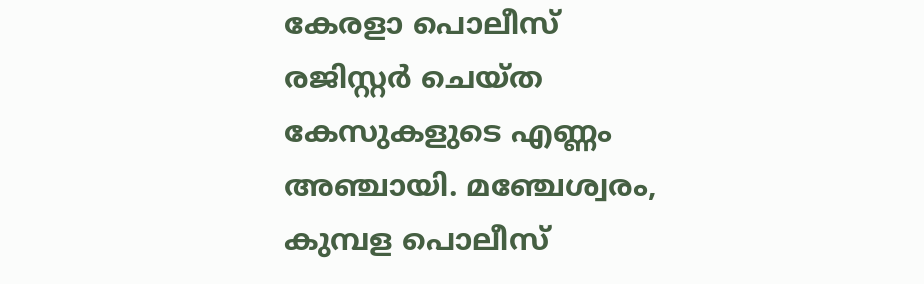കേരളാ പൊലീസ് രജിസ്റ്റര്‍ ചെയ്ത കേസുകളുടെ എണ്ണം അഞ്ചായി. മഞ്ചേശ്വരം, കുമ്പള പൊലീസ്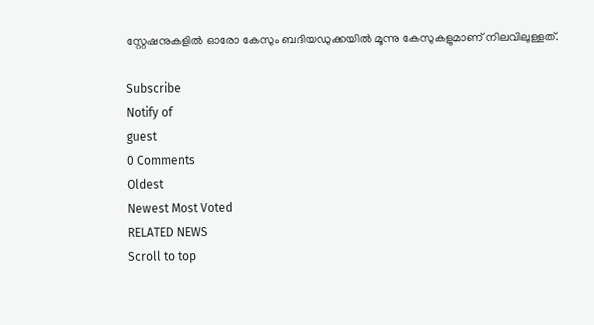സ്റ്റേഷനുകളില്‍ ഓരോ കേസും ബദിയഡുക്കയില്‍ മൂന്നു കേസുകളുമാണ് നിലവിലുള്ളത്.

Subscribe
Notify of
guest
0 Comments
Oldest
Newest Most Voted
RELATED NEWS
Scroll to top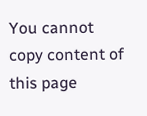You cannot copy content of this page